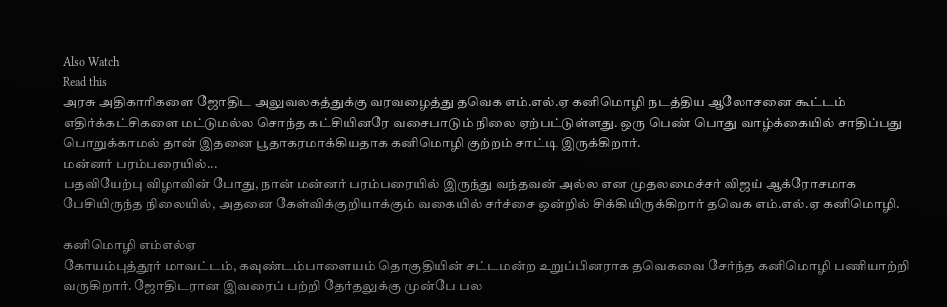Also Watch
Read this
அரசு அதிகாரிகளை ஜோதிட அலுவலகத்துக்கு வரவழைத்து தவெக எம்.எல்.ஏ கனிமொழி நடத்திய ஆலோசனை கூட்டம் எதிர்க்கட்சிகளை மட்டுமல்ல சொந்த கட்சியினரே வசைபாடும் நிலை ஏற்பட்டுள்ளது. ஒரு பெண் பொது வாழ்க்கையில் சாதிப்பது பொறுக்காமல் தான் இதனை பூதாகரமாக்கியதாக கனிமொழி குற்றம் சாட்டி இருக்கிறார்.
மன்னர் பரம்பரையில்...
பதவியேற்பு விழாவின் போது, நான் மன்னர் பரம்பரையில் இருந்து வந்தவன் அல்ல என முதலமைச்சர் விஜய் ஆக்ரோசமாக பேசியிருந்த நிலையில், அதனை கேள்விக்குறியாக்கும் வகையில் சர்ச்சை ஒன்றில் சிக்கியிருக்கிறார் தவெக எம்.எல்.ஏ கனிமொழி.

கனிமொழி எம்எல்ஏ
கோயம்புத்தூர் மாவட்டம், கவுண்டம்பாளையம் தொகுதியின் சட்டமன்ற உறுப்பினராக தவெகவை சேர்ந்த கனிமொழி பணியாற்றி வருகிறார். ஜோதிடரான இவரைப் பற்றி தேர்தலுக்கு முன்பே பல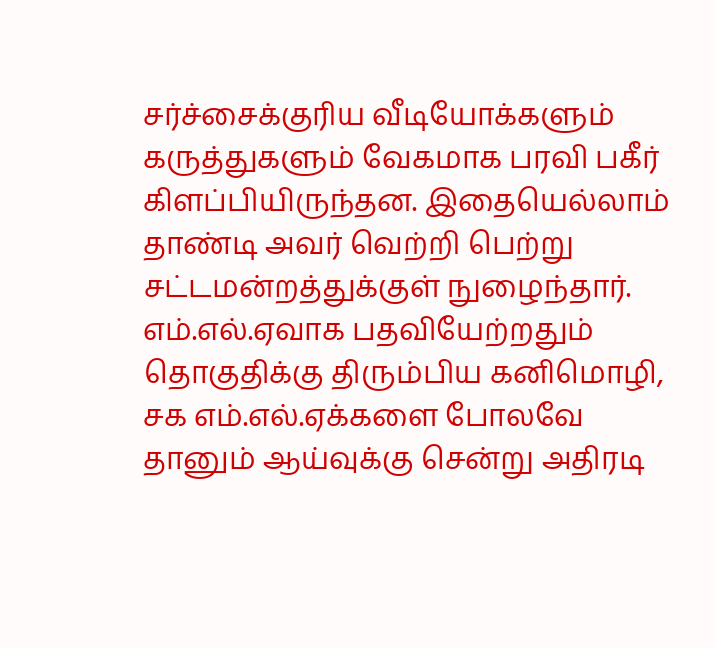சர்ச்சைக்குரிய வீடியோக்களும் கருத்துகளும் வேகமாக பரவி பகீர் கிளப்பியிருந்தன. இதையெல்லாம் தாண்டி அவர் வெற்றி பெற்று சட்டமன்றத்துக்குள் நுழைந்தார். எம்.எல்.ஏவாக பதவியேற்றதும் தொகுதிக்கு திரும்பிய கனிமொழி, சக எம்.எல்.ஏக்களை போலவே தானும் ஆய்வுக்கு சென்று அதிரடி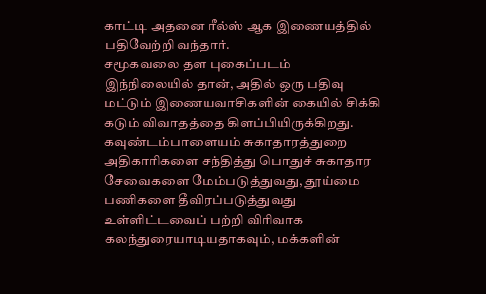காட்டி அதனை ரீல்ஸ் ஆக இணையத்தில் பதிவேற்றி வந்தார்.
சமூகவலை தள புகைப்படம்
இந்நிலையில் தான், அதில் ஒரு பதிவு மட்டும் இணையவாசிகளின் கையில் சிக்கி கடும் விவாதத்தை கிளப்பியிருக்கிறது. கவுண்டம்பாளையம் சுகாதாரத்துறை அதிகாரிகளை சந்தித்து பொதுச் சுகாதார சேவைகளை மேம்படுத்துவது, தூய்மை பணிகளை தீவிரப்படுத்துவது உள்ளிட்டவைப் பற்றி விரிவாக கலந்துரையாடியதாகவும், மக்களின்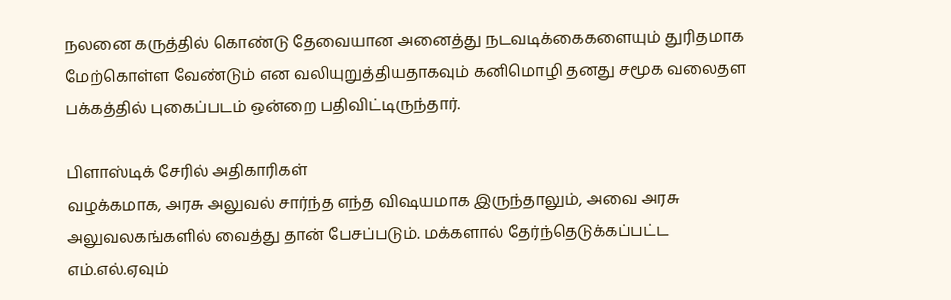நலனை கருத்தில் கொண்டு தேவையான அனைத்து நடவடிக்கைகளையும் துரிதமாக மேற்கொள்ள வேண்டும் என வலியுறுத்தியதாகவும் கனிமொழி தனது சமூக வலைதள பக்கத்தில் புகைப்படம் ஒன்றை பதிவிட்டிருந்தார்.

பிளாஸ்டிக் சேரில் அதிகாரிகள்
வழக்கமாக, அரசு அலுவல் சார்ந்த எந்த விஷயமாக இருந்தாலும், அவை அரசு அலுவலகங்களில் வைத்து தான் பேசப்படும். மக்களால் தேர்ந்தெடுக்கப்பட்ட எம்.எல்.ஏவும்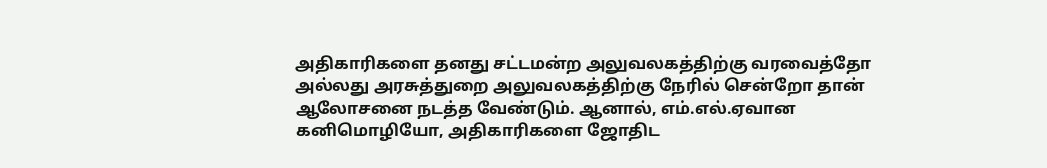அதிகாரிகளை தனது சட்டமன்ற அலுவலகத்திற்கு வரவைத்தோ அல்லது அரசுத்துறை அலுவலகத்திற்கு நேரில் சென்றோ தான் ஆலோசனை நடத்த வேண்டும். ஆனால், எம்.எல்.ஏவான கனிமொழியோ, அதிகாரிகளை ஜோதிட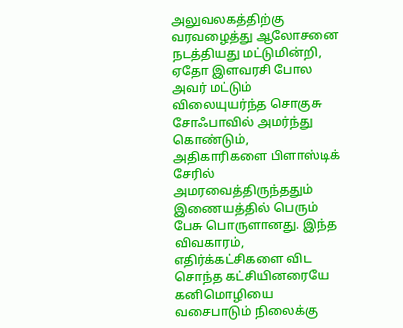அலுவலகத்திற்கு வரவழைத்து ஆலோசனை நடத்தியது மட்டுமின்றி, ஏதோ இளவரசி போல அவர் மட்டும் விலையுயர்ந்த சொகுசு சோஃபாவில் அமர்ந்து கொண்டும், அதிகாரிகளை பிளாஸ்டிக் சேரில் அமரவைத்திருந்ததும் இணையத்தில் பெரும் பேசு பொருளானது. இந்த விவகாரம், எதிர்க்கட்சிகளை விட சொந்த கட்சியினரையே கனிமொழியை வசைபாடும் நிலைக்கு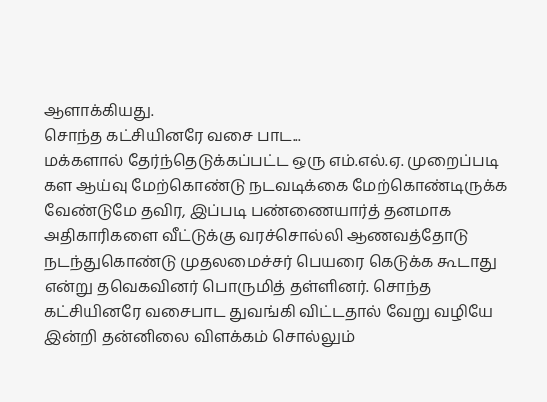ஆளாக்கியது.
சொந்த கட்சியினரே வசை பாட...
மக்களால் தேர்ந்தெடுக்கப்பட்ட ஒரு எம்.எல்.ஏ. முறைப்படி கள ஆய்வு மேற்கொண்டு நடவடிக்கை மேற்கொண்டிருக்க வேண்டுமே தவிர, இப்படி பண்ணையார்த் தனமாக அதிகாரிகளை வீட்டுக்கு வரச்சொல்லி ஆணவத்தோடு நடந்துகொண்டு முதலமைச்சர் பெயரை கெடுக்க கூடாது என்று தவெகவினர் பொருமித் தள்ளினர். சொந்த கட்சியினரே வசைபாட துவங்கி விட்டதால் வேறு வழியே இன்றி தன்னிலை விளக்கம் சொல்லும்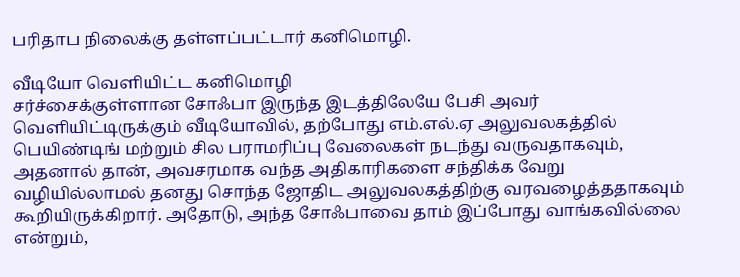பரிதாப நிலைக்கு தள்ளப்பட்டார் கனிமொழி.

வீடியோ வெளியிட்ட கனிமொழி
சர்ச்சைக்குள்ளான சோஃபா இருந்த இடத்திலேயே பேசி அவர் வெளியிட்டிருக்கும் வீடியோவில், தற்போது எம்.எல்.ஏ அலுவலகத்தில் பெயிண்டிங் மற்றும் சில பராமரிப்பு வேலைகள் நடந்து வருவதாகவும், அதனால் தான், அவசரமாக வந்த அதிகாரிகளை சந்திக்க வேறு வழியில்லாமல் தனது சொந்த ஜோதிட அலுவலகத்திற்கு வரவழைத்ததாகவும் கூறியிருக்கிறார். அதோடு, அந்த சோஃபாவை தாம் இப்போது வாங்கவில்லை என்றும்,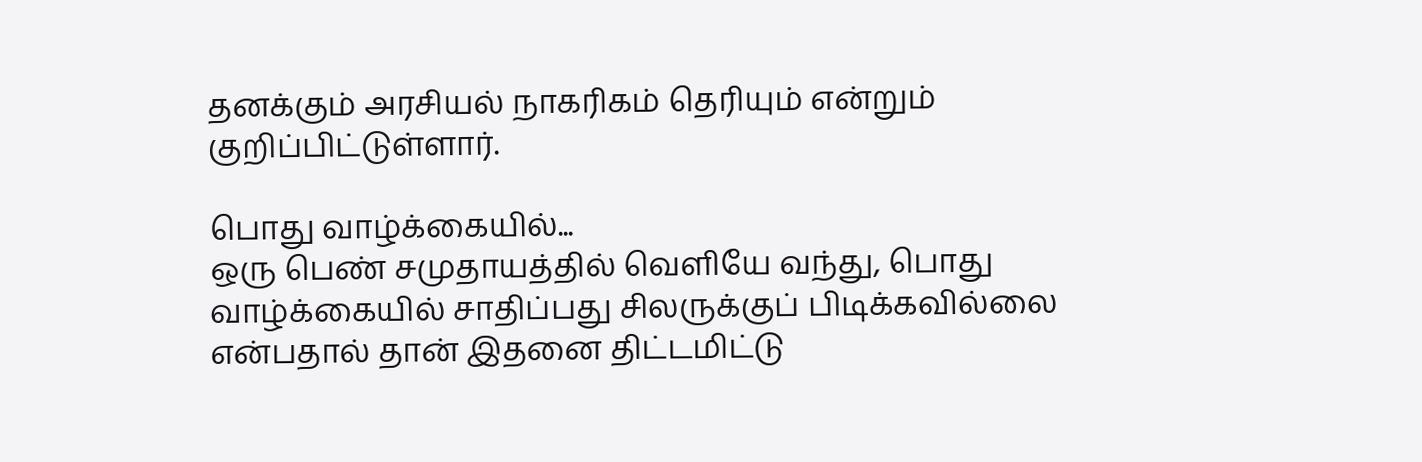தனக்கும் அரசியல் நாகரிகம் தெரியும் என்றும் குறிப்பிட்டுள்ளார்.

பொது வாழ்க்கையில்...
ஒரு பெண் சமுதாயத்தில் வெளியே வந்து, பொது வாழ்க்கையில் சாதிப்பது சிலருக்குப் பிடிக்கவில்லை என்பதால் தான் இதனை திட்டமிட்டு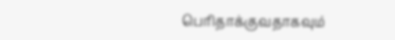பெரிதாக்குவதாகவும்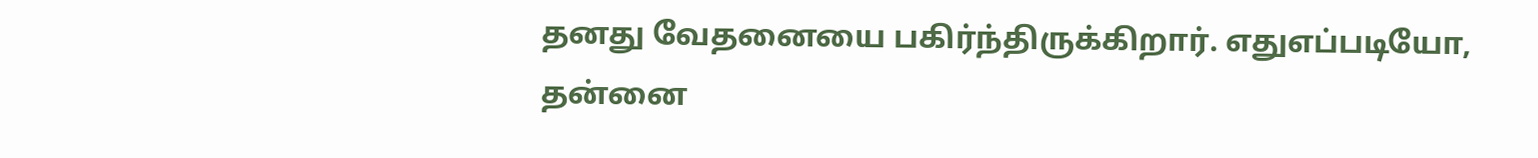தனது வேதனையை பகிர்ந்திருக்கிறார். எதுஎப்படியோ, தன்னை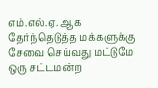எம்.எல்.ஏ. ஆக தேர்ந்தெடுத்த மக்களுக்கு சேவை செய்வது மட்டுமே ஒரு சட்டமன்ற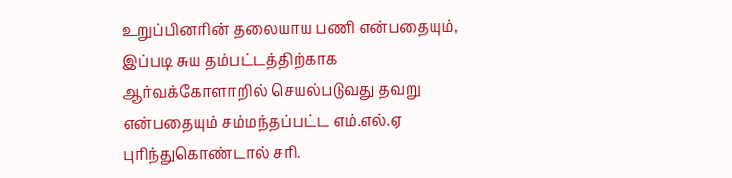உறுப்பினரின் தலையாய பணி என்பதையும், இப்படி சுய தம்பட்டத்திற்காக ஆர்வக்கோளாறில் செயல்படுவது தவறு என்பதையும் சம்மந்தப்பட்ட எம்.எல்.ஏ புரிந்துகொண்டால் சரி.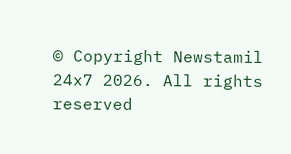© Copyright Newstamil 24x7 2026. All rights reserved